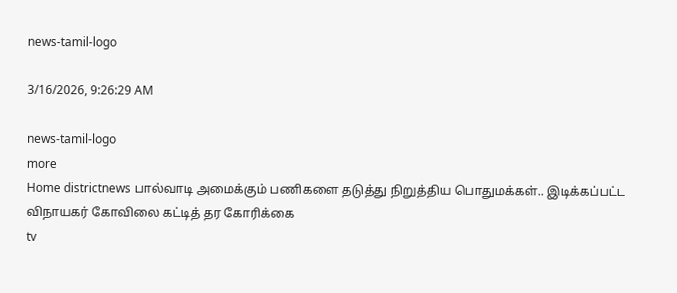news-tamil-logo

3/16/2026, 9:26:29 AM

news-tamil-logo
more
Home districtnews பால்வாடி அமைக்கும் பணிகளை தடுத்து நிறுத்திய பொதுமக்கள்.. இடிக்கப்பட்ட விநாயகர் கோவிலை கட்டித் தர கோரிக்கை
tv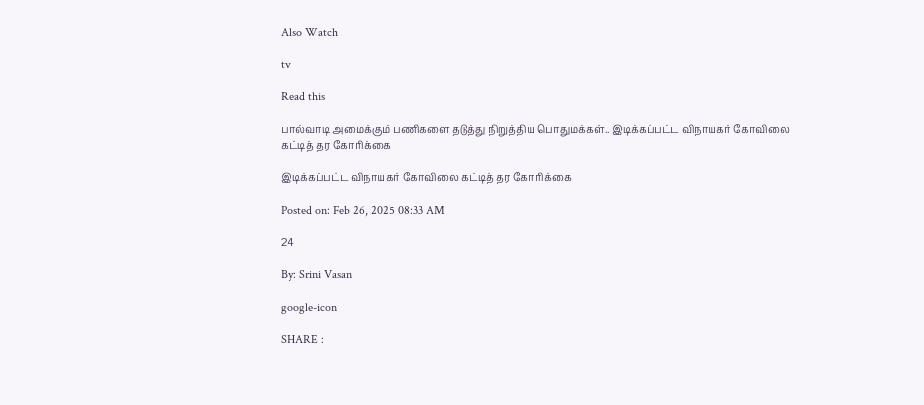Also Watch

tv

Read this

பால்வாடி அமைக்கும் பணிகளை தடுத்து நிறுத்திய பொதுமக்கள்.. இடிக்கப்பட்ட விநாயகர் கோவிலை கட்டித் தர கோரிக்கை

இடிக்கப்பட்ட விநாயகர் கோவிலை கட்டித் தர கோரிக்கை

Posted on: Feb 26, 2025 08:33 AM

24

By: Srini Vasan

google-icon

SHARE :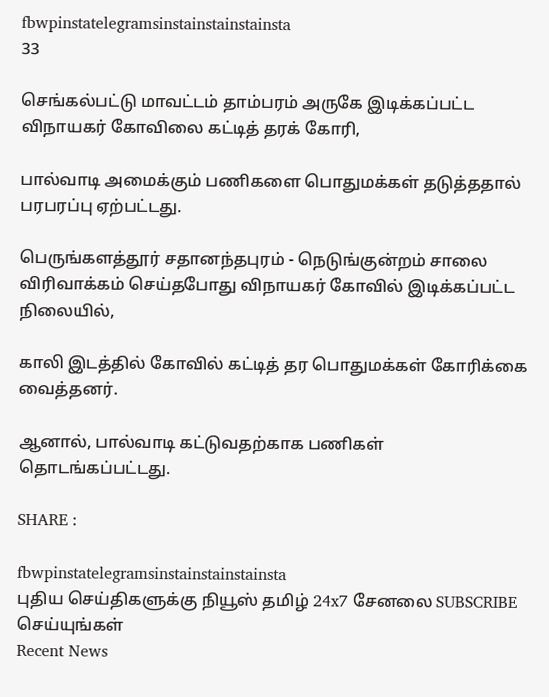fbwpinstatelegramsinstainstainstainsta
33

செங்கல்பட்டு மாவட்டம் தாம்பரம் அருகே இடிக்கப்பட்ட விநாயகர் கோவிலை கட்டித் தரக் கோரி,

பால்வாடி அமைக்கும் பணிகளை பொதுமக்கள் தடுத்ததால் பரபரப்பு ஏற்பட்டது.

பெருங்களத்தூர் சதானந்தபுரம் - நெடுங்குன்றம் சாலை விரிவாக்கம் செய்தபோது விநாயகர் கோவில் இடிக்கப்பட்ட நிலையில்,

காலி இடத்தில் கோவில் கட்டித் தர பொதுமக்கள் கோரிக்கை வைத்தனர்.

ஆனால், பால்வாடி கட்டுவதற்காக பணிகள் தொடங்கப்பட்டது.

SHARE :

fbwpinstatelegramsinstainstainstainsta
புதிய செய்திகளுக்கு நியூஸ் தமிழ் 24x7 சேனலை SUBSCRIBE செய்யுங்கள்
Recent News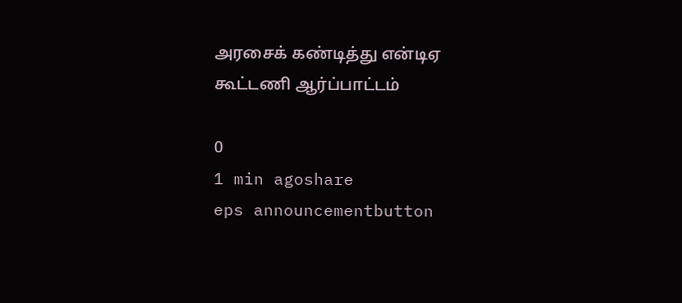அரசைக் கண்டித்து என்டிஏ கூட்டணி ஆர்ப்பாட்டம்

0
1 min agoshare
eps announcementbutton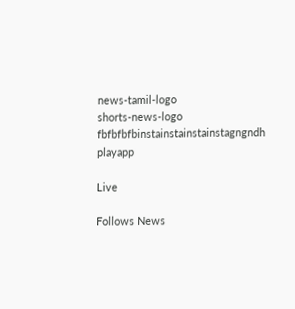news-tamil-logo
shorts-news-logo
fbfbfbfbinstainstainstainstagngndh
playapp

Live

Follows News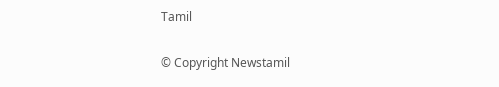Tamil

© Copyright Newstamil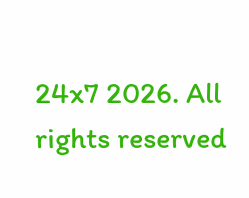24x7 2026. All rights reserved